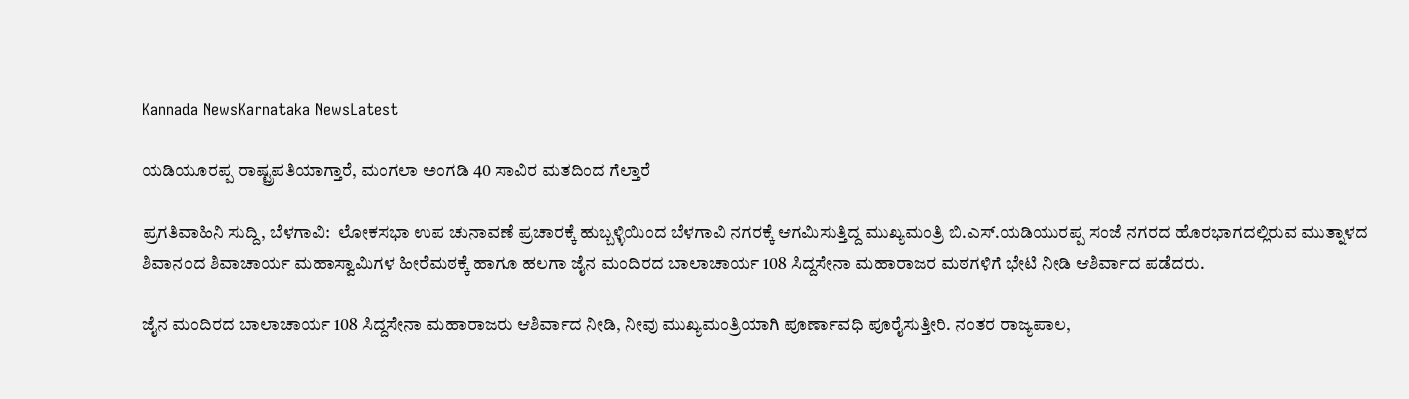Kannada NewsKarnataka NewsLatest

ಯಡಿಯೂರಪ್ಪ ರಾಷ್ಟ್ರಪತಿಯಾಗ್ತಾರೆ, ಮಂಗಲಾ ಅಂಗಡಿ 40 ಸಾವಿರ ಮತದಿಂದ ಗೆಲ್ತಾರೆ

ಪ್ರಗತಿವಾಹಿನಿ ಸುದ್ದಿ, ಬೆಳಗಾವಿ:  ಲೋಕಸಭಾ ಉಪ ಚುನಾವಣೆ ಪ್ರಚಾರಕ್ಕೆ ಹುಬ್ಬಳ್ಳಿಯಿಂದ ಬೆಳಗಾವಿ ನಗರಕ್ಕೆ ಆಗಮಿಸುತ್ತಿದ್ದ ಮುಖ್ಯಮಂತ್ರಿ ಬಿ.ಎಸ್.ಯಡಿಯುರಪ್ಪ ಸಂಜೆ ನಗರದ ಹೊರಭಾಗದಲ್ಲಿರುವ ಮುತ್ನಾಳದ ಶಿವಾನಂದ ಶಿವಾಚಾರ್ಯ ಮಹಾಸ್ವಾಮಿಗಳ ಹೀರೆಮಠಕ್ಕೆ ಹಾಗೂ ಹಲಗಾ ಜೈನ ಮಂದಿರದ ಬಾಲಾಚಾರ್ಯ 108 ಸಿದ್ದಸೇನಾ ಮಹಾರಾಜರ ಮಠಗಳಿಗೆ ಭೇಟಿ ನೀಡಿ ಆಶಿರ್ವಾದ ಪಡೆದರು.

ಜೈನ ಮಂದಿರದ ಬಾಲಾಚಾರ್ಯ 108 ಸಿದ್ದಸೇನಾ ಮಹಾರಾಜರು ಆಶಿರ್ವಾದ ನೀಡಿ, ನೀವು ಮುಖ್ಯಮಂತ್ರಿಯಾಗಿ ಪೂರ್ಣಾವಧಿ ಪೂರೈಸುತ್ತೀರಿ. ನಂತರ ರಾಜ್ಯಪಾಲ,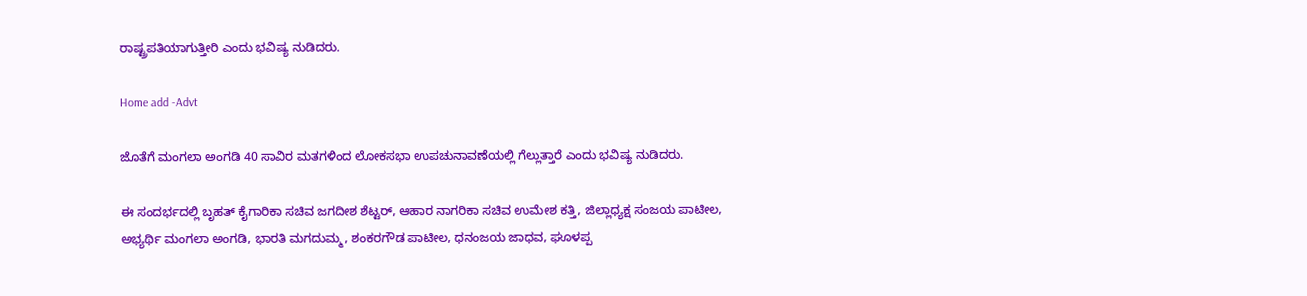ರಾಷ್ಟ್ರಪತಿಯಾಗುತ್ತೀರಿ ಎಂದು ಭವಿಷ್ಯ ನುಡಿದರು.

Home add -Advt

ಜೊತೆಗೆ ಮಂಗಲಾ ಅಂಗಡಿ 40 ಸಾವಿರ ಮತಗಳಿಂದ ಲೋಕಸಭಾ ಉಪಚುನಾವಣೆಯಲ್ಲಿ ಗೆಲ್ಲುತ್ತಾರೆ ಎಂದು ಭವಿಷ್ಯ ನುಡಿದರು.

ಈ ಸಂದರ್ಭದಲ್ಲಿ ‌ಬೃಹತ್ ಕೈಗಾರಿಕಾ ಸಚಿವ ಜಗದೀಶ ಶೆಟ್ಟರ್, ಆಹಾರ ನಾಗರಿಕಾ ಸಚಿವ ಉಮೇಶ ಕತ್ತಿ, ಜಿಲ್ಲಾಧ್ಯಕ್ಷ ಸಂಜಯ ಪಾಟೀಲ, ಅಭ್ಯರ್ಥಿ ಮಂಗಲಾ ಅಂಗಡಿ, ಭಾರತಿ ಮಗದುಮ್ಮ, ಶಂಕರಗೌಡ ಪಾಟೀಲ, ಧನಂಜಯ ಜಾಧವ, ಘೂಳಪ್ಪ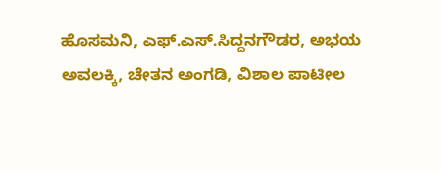ಹೊಸಮನಿ, ಎಫ್.ಎಸ್.ಸಿದ್ದನಗೌಡರ, ಅಭಯ ಅವಲಕ್ಕಿ, ಚೇತನ ಅಂಗಡಿ, ವಿಶಾಲ ಪಾಟೀಲ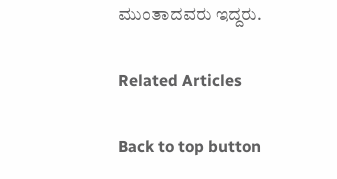ಮುಂತಾದವರು ಇದ್ದರು.

Related Articles

Back to top button